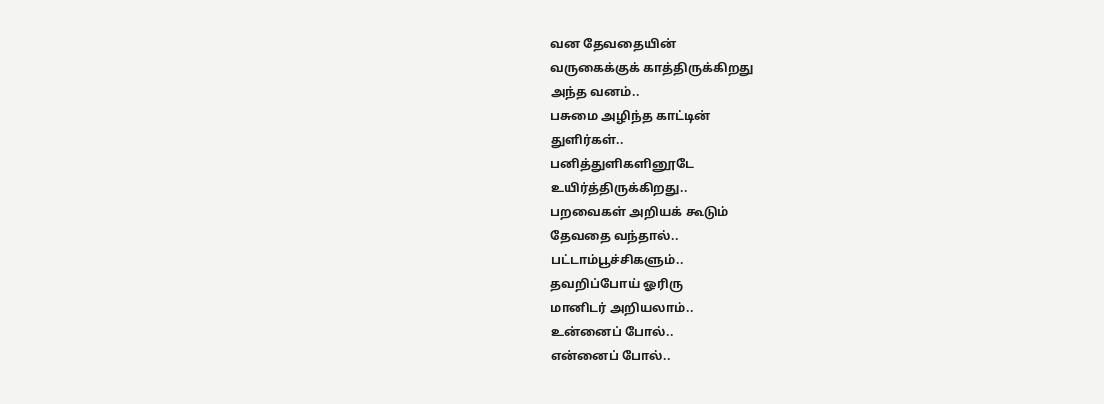வன தேவதையின்
வருகைக்குக் காத்திருக்கிறது
அந்த வனம்..
பசுமை அழிந்த காட்டின்
துளிர்கள்..
பனித்துளிகளினூடே
உயிர்த்திருக்கிறது..
பறவைகள் அறியக் கூடும்
தேவதை வந்தால்..
பட்டாம்பூச்சிகளும்..
தவறிப்போய் ஓரிரு
மானிடர் அறியலாம்..
உன்னைப் போல்..
என்னைப் போல்..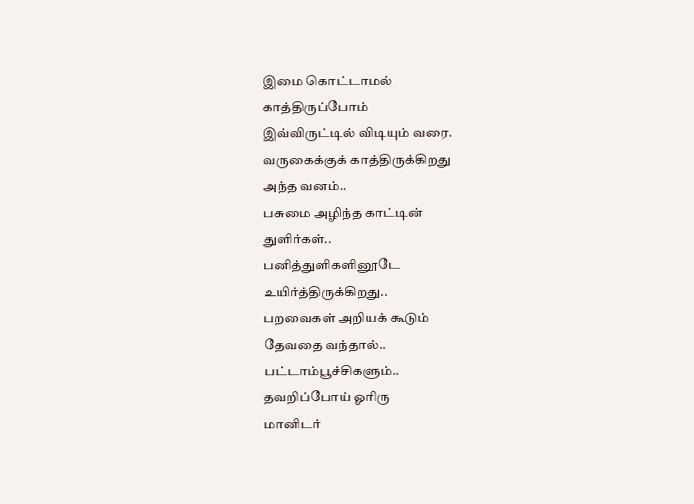இமை கொட்டாமல்
காத்திருப்போம்
இவ்விருட்டில் விடியும் வரை.
வருகைக்குக் காத்திருக்கிறது
அந்த வனம்..
பசுமை அழிந்த காட்டின்
துளிர்கள்..
பனித்துளிகளினூடே
உயிர்த்திருக்கிறது..
பறவைகள் அறியக் கூடும்
தேவதை வந்தால்..
பட்டாம்பூச்சிகளும்..
தவறிப்போய் ஓரிரு
மானிடர்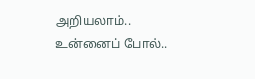அறியலாம்..
உன்னைப் போல்..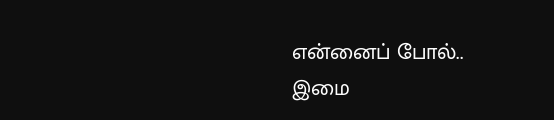என்னைப் போல்..
இமை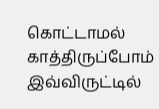கொட்டாமல்
காத்திருப்போம்
இவ்விருட்டில்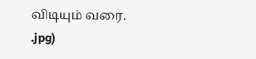விடியும் வரை.
.jpg)